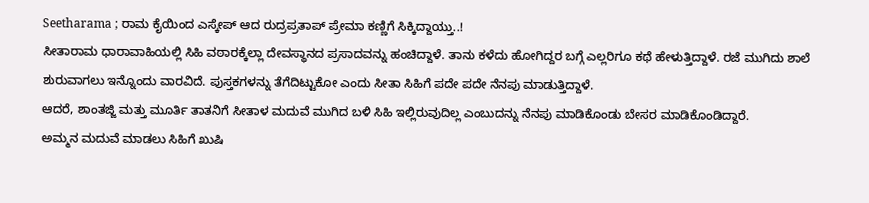Seetharama ; ರಾಮ ಕೈಯಿಂದ ಎಸ್ಕೇಪ್ ಆದ ರುದ್ರಪ್ರತಾಪ್ ಪ್ರೇಮಾ ಕಣ್ಣಿಗೆ ಸಿಕ್ಕಿದ್ದಾಯ್ತು..!
ಸೀತಾರಾಮ ಧಾರಾವಾಹಿಯಲ್ಲಿ ಸಿಹಿ ವಠಾರಕ್ಕೆಲ್ಲಾ ದೇವಸ್ಥಾನದ ಪ್ರಸಾದವನ್ನು ಹಂಚಿದ್ದಾಳೆ. ತಾನು ಕಳೆದು ಹೋಗಿದ್ದರ ಬಗ್ಗೆ ಎಲ್ಲರಿಗೂ ಕಥೆ ಹೇಳುತ್ತಿದ್ದಾಳೆ. ರಜೆ ಮುಗಿದು ಶಾಲೆ ಶುರುವಾಗಲು ಇನ್ನೊಂದು ವಾರವಿದೆ. ಪುಸ್ತಕಗಳನ್ನು ತೆಗೆದಿಟ್ಟುಕೋ ಎಂದು ಸೀತಾ ಸಿಹಿಗೆ ಪದೇ ಪದೇ ನೆನಪು ಮಾಡುತ್ತಿದ್ದಾಳೆ.
ಆದರೆ, ಶಾಂತಜ್ಜಿ ಮತ್ತು ಮೂರ್ತಿ ತಾತನಿಗೆ ಸೀತಾಳ ಮದುವೆ ಮುಗಿದ ಬಳಿ ಸಿಹಿ ಇಲ್ಲಿರುವುದಿಲ್ಲ ಎಂಬುದನ್ನು ನೆನಪು ಮಾಡಿಕೊಂಡು ಬೇಸರ ಮಾಡಿಕೊಂಡಿದ್ದಾರೆ.
ಅಮ್ಮನ ಮದುವೆ ಮಾಡಲು ಸಿಹಿಗೆ ಖುಷಿ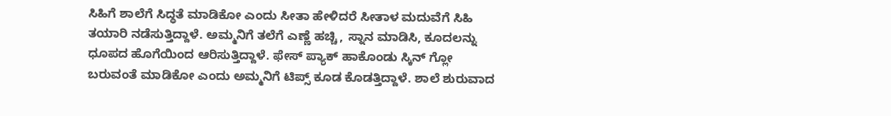ಸಿಹಿಗೆ ಶಾಲೆಗೆ ಸಿದ್ಧತೆ ಮಾಡಿಕೋ ಎಂದು ಸೀತಾ ಹೇಳಿದರೆ ಸೀತಾಳ ಮದುವೆಗೆ ಸಿಹಿ ತಯಾರಿ ನಡೆಸುತ್ತಿದ್ದಾಳೆ. ಅಮ್ಮನಿಗೆ ತಲೆಗೆ ಎಣ್ಣೆ ಹಚ್ಚಿ, ಸ್ನಾನ ಮಾಡಿಸಿ, ಕೂದಲನ್ನು ಧೂಪದ ಹೊಗೆಯಿಂದ ಆರಿಸುತ್ತಿದ್ದಾಳೆ. ಫೇಸ್ ಪ್ಯಾಕ್ ಹಾಕೊಂಡು ಸ್ಕಿನ್ ಗ್ಲೋ ಬರುವಂತೆ ಮಾಡಿಕೋ ಎಂದು ಅಮ್ಮನಿಗೆ ಟಿಪ್ಸ್ ಕೂಡ ಕೊಡತ್ತಿದ್ದಾಳೆ. ಶಾಲೆ ಶುರುವಾದ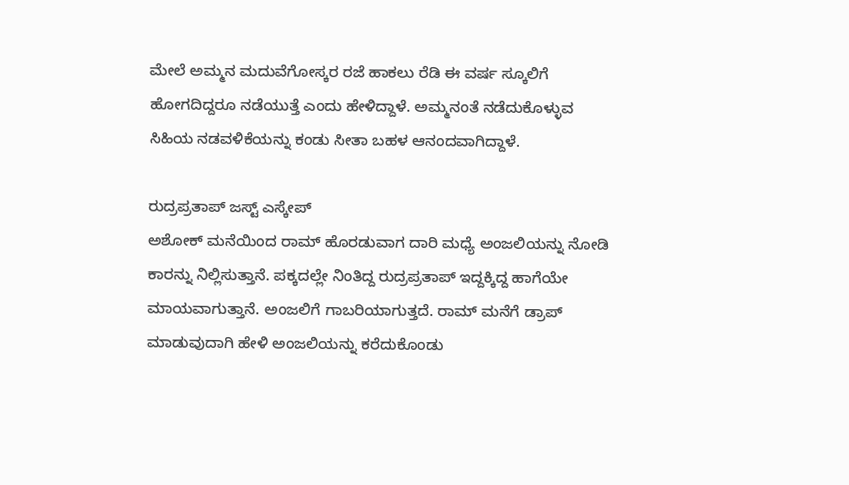ಮೇಲೆ ಅಮ್ಮನ ಮದುವೆಗೋಸ್ಕರ ರಜೆ ಹಾಕಲು ರೆಡಿ ಈ ವರ್ಷ ಸ್ಕೂಲಿಗೆ ಹೋಗದಿದ್ದರೂ ನಡೆಯುತ್ತೆ ಎಂದು ಹೇಳಿದ್ದಾಳೆ. ಅಮ್ಮನಂತೆ ನಡೆದುಕೊಳ್ಳುವ ಸಿಹಿಯ ನಡವಳಿಕೆಯನ್ನು ಕಂಡು ಸೀತಾ ಬಹಳ ಆನಂದವಾಗಿದ್ದಾಳೆ.

ರುದ್ರಪ್ರತಾಪ್ ಜಸ್ಟ್ ಎಸ್ಕೇಪ್
ಅಶೋಕ್ ಮನೆಯಿಂದ ರಾಮ್ ಹೊರಡುವಾಗ ದಾರಿ ಮಧ್ಯೆ ಅಂಜಲಿಯನ್ನು ನೋಡಿ ಕಾರನ್ನು ನಿಲ್ಲಿಸುತ್ತಾನೆ. ಪಕ್ಕದಲ್ಲೇ ನಿಂತಿದ್ದ ರುದ್ರಪ್ರತಾಪ್ ಇದ್ದಕ್ಕಿದ್ದ ಹಾಗೆಯೇ ಮಾಯವಾಗುತ್ತಾನೆ. ಅಂಜಲಿಗೆ ಗಾಬರಿಯಾಗುತ್ತದೆ. ರಾಮ್ ಮನೆಗೆ ಡ್ರಾಪ್ ಮಾಡುವುದಾಗಿ ಹೇಳಿ ಅಂಜಲಿಯನ್ನು ಕರೆದುಕೊಂಡು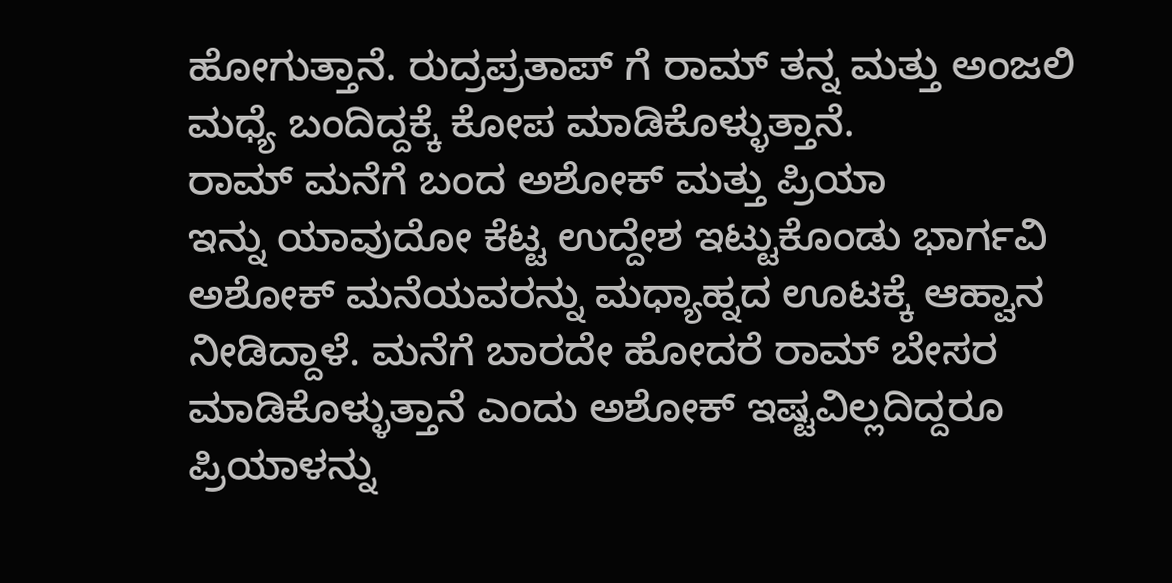ಹೋಗುತ್ತಾನೆ. ರುದ್ರಪ್ರತಾಪ್ ಗೆ ರಾಮ್ ತನ್ನ ಮತ್ತು ಅಂಜಲಿ ಮಧ್ಯೆ ಬಂದಿದ್ದಕ್ಕೆ ಕೋಪ ಮಾಡಿಕೊಳ್ಳುತ್ತಾನೆ.
ರಾಮ್ ಮನೆಗೆ ಬಂದ ಅಶೋಕ್ ಮತ್ತು ಪ್ರಿಯಾ
ಇನ್ನು ಯಾವುದೋ ಕೆಟ್ಟ ಉದ್ದೇಶ ಇಟ್ಟುಕೊಂಡು ಭಾರ್ಗವಿ ಅಶೋಕ್ ಮನೆಯವರನ್ನು ಮಧ್ಯಾಹ್ನದ ಊಟಕ್ಕೆ ಆಹ್ವಾನ ನೀಡಿದ್ದಾಳೆ. ಮನೆಗೆ ಬಾರದೇ ಹೋದರೆ ರಾಮ್ ಬೇಸರ ಮಾಡಿಕೊಳ್ಳುತ್ತಾನೆ ಎಂದು ಅಶೋಕ್ ಇಷ್ಟವಿಲ್ಲದಿದ್ದರೂ ಪ್ರಿಯಾಳನ್ನು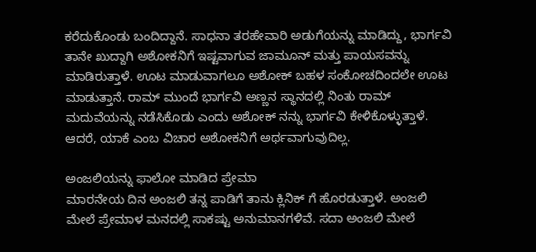ಕರೆದುಕೊಂಡು ಬಂದಿದ್ದಾನೆ. ಸಾಧನಾ ತರಹೇವಾರಿ ಅಡುಗೆಯನ್ನು ಮಾಡಿದ್ದು, ಭಾರ್ಗವಿ ತಾನೇ ಖುದ್ದಾಗಿ ಅಶೋಕನಿಗೆ ಇಷ್ಟವಾಗುವ ಜಾಮೂನ್ ಮತ್ತು ಪಾಯಸವನ್ನು ಮಾಡಿರುತ್ತಾಳೆ. ಊಟ ಮಾಡುವಾಗಲೂ ಅಶೋಕ್ ಬಹಳ ಸಂಕೋಚದಿಂದಲೇ ಊಟ ಮಾಡುತ್ತಾನೆ. ರಾಮ್ ಮುಂದೆ ಭಾರ್ಗವಿ ಅಣ್ಣನ ಸ್ಥಾನದಲ್ಲಿ ನಿಂತು ರಾಮ್ ಮದುವೆಯನ್ನು ನಡೆಸಿಕೊಡು ಎಂದು ಅಶೋಕ್ ನನ್ನು ಭಾರ್ಗವಿ ಕೇಳಿಕೊಳ್ಳುತ್ತಾಳೆ. ಆದರೆ, ಯಾಕೆ ಎಂಬ ವಿಚಾರ ಅಶೋಕನಿಗೆ ಅರ್ಥವಾಗುವುದಿಲ್ಲ.

ಅಂಜಲಿಯನ್ನು ಫಾಲೋ ಮಾಡಿದ ಪ್ರೇಮಾ
ಮಾರನೇಯ ದಿನ ಅಂಜಲಿ ತನ್ನ ಪಾಡಿಗೆ ತಾನು ಕ್ಲಿನಿಕ್ ಗೆ ಹೊರಡುತ್ತಾಳೆ. ಅಂಜಲಿ ಮೇಲೆ ಪ್ರೇಮಾಳ ಮನದಲ್ಲಿ ಸಾಕಷ್ಟು ಅನುಮಾನಗಳಿವೆ. ಸದಾ ಅಂಜಲಿ ಮೇಲೆ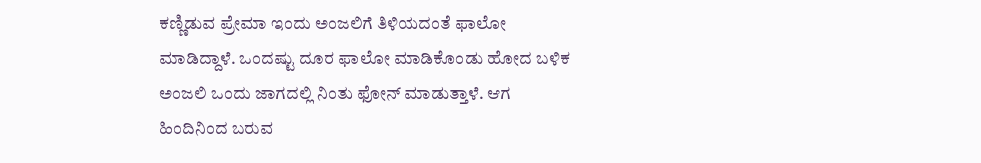ಕಣ್ಣಿಡುವ ಪ್ರೇಮಾ ಇಂದು ಅಂಜಲಿಗೆ ತಿಳಿಯದಂತೆ ಫಾಲೋ ಮಾಡಿದ್ದಾಳೆ. ಒಂದಷ್ಟು ದೂರ ಫಾಲೋ ಮಾಡಿಕೊಂಡು ಹೋದ ಬಳಿಕ ಅಂಜಲಿ ಒಂದು ಜಾಗದಲ್ಲಿ ನಿಂತು ಫೋನ್ ಮಾಡುತ್ತಾಳೆ. ಆಗ ಹಿಂದಿನಿಂದ ಬರುವ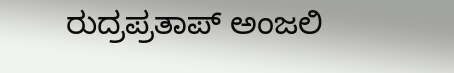ರುದ್ರಪ್ರತಾಪ್ ಅಂಜಲಿ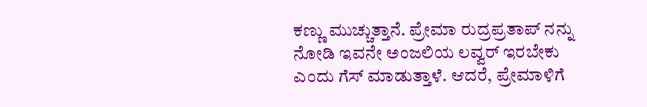ಕಣ್ಣು ಮುಚ್ಚುತ್ತಾನೆ. ಪ್ರೇಮಾ ರುದ್ರಪ್ರತಾಪ್ ನನ್ನು ನೋಡಿ ಇವನೇ ಅಂಜಲಿಯ ಲವ್ವರ್ ಇರಬೇಕು ಎಂದು ಗೆಸ್ ಮಾಡುತ್ತಾಳೆ. ಆದರೆ, ಪ್ರೇಮಾಳಿಗೆ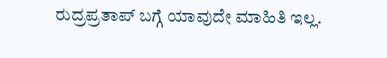ರುದ್ರಪ್ರತಾಪ್ ಬಗ್ಗೆ ಯಾವುದೇ ಮಾಹಿತಿ ಇಲ್ಲ.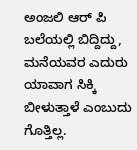ಅಂಜಲಿ ಆರ್ ಪಿ ಬಲೆಯಲ್ಲಿ ಬಿದ್ದಿದ್ದು, ಮನೆಯವರ ಎದುರು ಯಾವಾಗ ಸಿಕ್ಕಿ ಬೀಳುತ್ತಾಳೆ ಎಂಬುದು ಗೊತ್ತಿಲ್ಲ.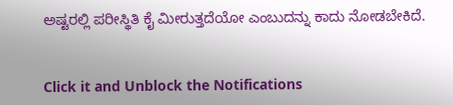ಅಷ್ಟರಲ್ಲಿ ಪರೀಸ್ಥಿತಿ ಕೈ ಮೀರುತ್ತದೆಯೋ ಎಂಬುದನ್ನು ಕಾದು ನೋಡಬೇಕಿದೆ.


Click it and Unblock the Notifications